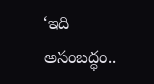‘ఇది అసంబద్ధం..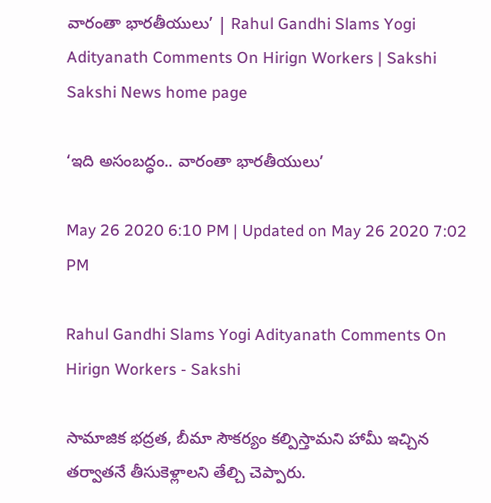వారంతా భారతీయులు’ | Rahul Gandhi Slams Yogi Adityanath Comments On Hirign Workers | Sakshi
Sakshi News home page

‘ఇది అసంబద్ధం.. వారంతా భారతీయులు’

May 26 2020 6:10 PM | Updated on May 26 2020 7:02 PM

Rahul Gandhi Slams Yogi Adityanath Comments On Hirign Workers - Sakshi

సామాజిక భద్రత, బీమా సౌకర్యం కల్పిస్తామని హామీ ఇచ్చిన తర్వాతనే తీసుకెళ్లాలని తేల్చి చెప్పారు.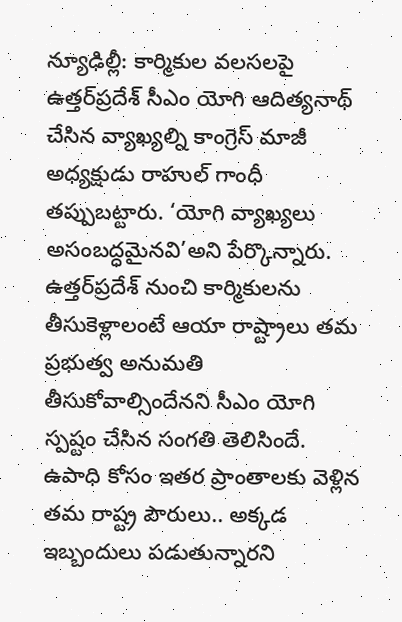న్యూఢిల్లీ: కార్మికుల వలసలపై ఉత్తర్‌ప్రదేశ్‌ సీఎం యోగి ఆదిత్యనాథ్‌ చేసిన వ్యాఖ్యల్ని కాంగ్రెస్‌ మాజీ అధ్యక్షుడు రాహుల్‌ గాంధీ తప్పుబట్టారు. ‘యోగి వ్యాఖ్యలు అసంబద్ధమైనవి’అని పేర్కొన్నారు. ఉత్తర్‌ప్రదేశ్‌ నుంచి కార్మికులను తీసుకెళ్లాలంటే ఆయా రాష్ట్రాలు తమ ప్రభుత్వ అనుమతి తీసుకోవాల్సిందేనని సీఎం యోగి స్పష్టం చేసిన సంగతి తెలిసిందే. ఉపాధి కోసం ఇతర ప్రాంతాలకు వెళ్లిన తమ రాష్ట్ర పౌరులు.. అక్కడ ఇబ్బందులు పడుతున్నారని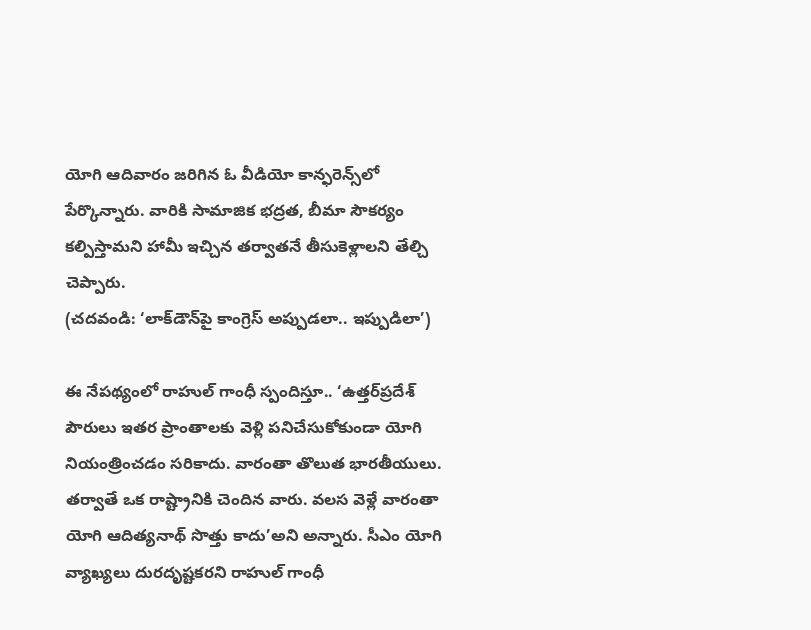యోగి ఆదివారం జరిగిన ఓ వీడియో కాన్ఫరెన్స్‌లో పేర్కొన్నారు. వారికి సామాజిక భద్రత, బీమా సౌకర్యం కల్పిస్తామని హామీ ఇచ్చిన తర్వాతనే తీసుకెళ్లాలని తేల్చి చెప్పారు.
(చదవండి: ‘లాక్‌డౌన్‌పై కాంగ్రెస్‌ అప్పుడలా.. ఇప్పుడిలా’)

ఈ నేపథ్యంలో రాహుల్‌ గాంధీ స్పందిస్తూ.. ‘ఉత్తర్‌ప్రదేశ్‌ పౌరులు ఇతర ప్రాంతాలకు వెళ్లి పనిచేసుకోకుండా యోగి నియంత్రించడం సరికాదు. వారంతా తొలుత భారతీయులు. తర్వాతే ఒక రాష్ట్రానికి చెందిన వారు. వలస వెళ్లే వారంతా యోగి ఆదిత్యనాథ్‌ సొత్తు కాదు’అని అన్నారు. సీఎం యోగి వ్యాఖ్యలు దురదృష్టకరని రాహుల్‌ గాంధీ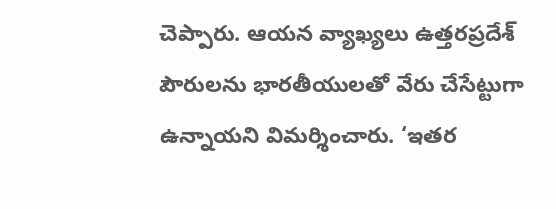చెప్పారు. ఆయన వ్యాఖ్యలు ఉత్తరప్రదేశ్‌ పౌరులను భారతీయులతో వేరు చేసేట్టుగా ఉన్నాయని విమర్శించారు. ‘ఇతర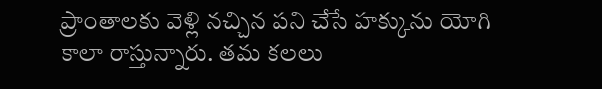ప్రాంతాలకు వెళ్లి నచ్చిన పని చేసే హక్కును యోగి కాలా రాస్తున్నారు. తమ కలలు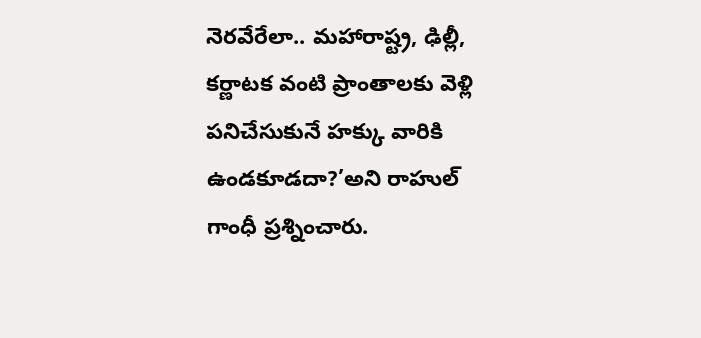నెరవేరేలా.. మహారాష్ట్ర, ఢిల్లీ, కర్ణాటక వంటి ప్రాంతాలకు వెళ్లి పనిచేసుకునే హక్కు వారికి ఉండకూడదా?’అని రాహుల్‌ గాంధీ ప్రశ్నించారు.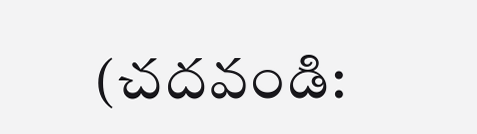(చదవండి: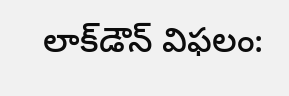లాక్‌డౌన్‌ విఫలం: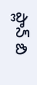ప్లాన్‌ బి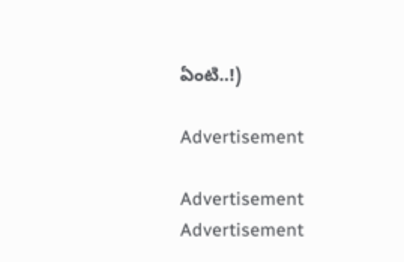ఏంటి..!)

Advertisement

Advertisement
Advertisement